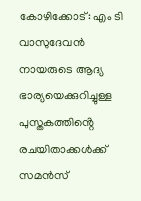കോഴിക്കോട്: എം ടി വാസുദേവൻ നായരുടെ ആദ്യ ഭാര്യയെക്കുറിച്ചുള്ള പുസ്തകത്തിൻ്റെ രചയിതാക്കൾക്ക് സമൻസ്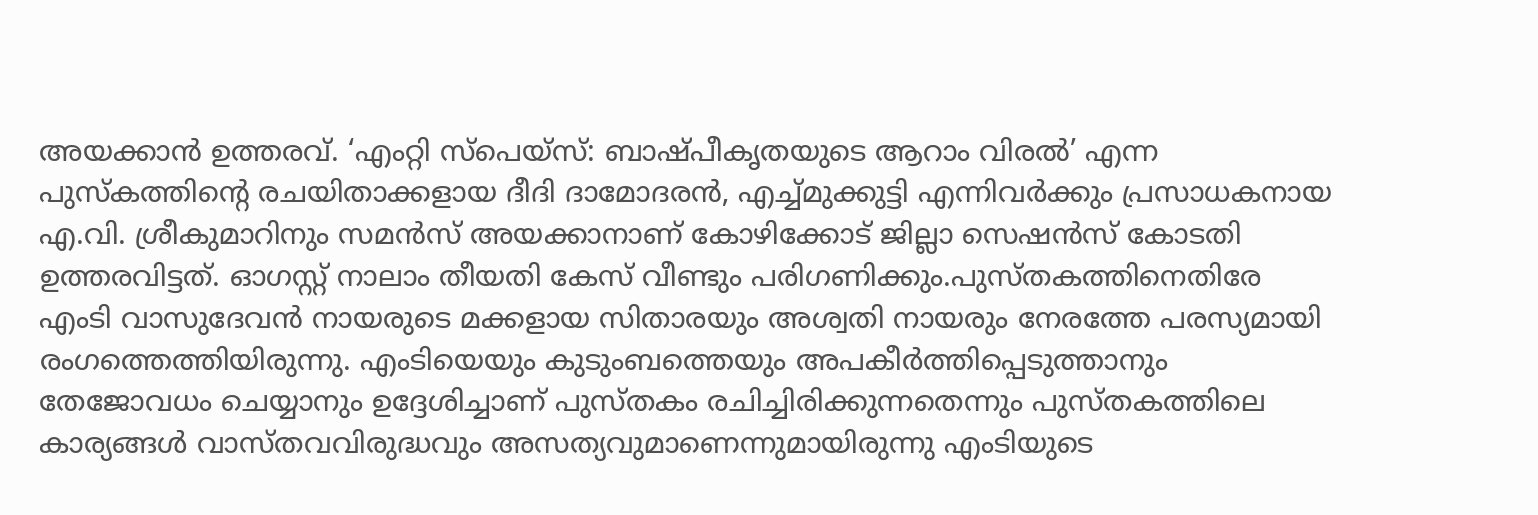അയക്കാൻ ഉത്തരവ്. ‘എംറ്റി സ്പെയ്സ്: ബാഷ്പീകൃതയുടെ ആറാം വിരൽ’ എന്ന പുസ്കത്തിന്റെ രചയിതാക്കളായ ദീദി ദാമോദരൻ, എച്ച്മുക്കുട്ടി എന്നിവർക്കും പ്രസാധകനായ എ.വി. ശ്രീകുമാറിനും സമൻസ് അയക്കാനാണ് കോഴിക്കോട് ജില്ലാ സെഷൻസ് കോടതി ഉത്തരവിട്ടത്. ഓഗസ്റ്റ് നാലാം തീയതി കേസ് വീണ്ടും പരിഗണിക്കും.പുസ്തകത്തിനെതിരേ എംടി വാസുദേവൻ നായരുടെ മക്കളായ സിതാരയും അശ്വതി നായരും നേരത്തേ പരസ്യമായി രംഗത്തെത്തിയിരുന്നു. എംടിയെയും കുടുംബത്തെയും അപകീർത്തിപ്പെടുത്താനും തേജോവധം ചെയ്യാനും ഉദ്ദേശിച്ചാണ് പുസ്തകം രചിച്ചിരിക്കുന്നതെന്നും പുസ്തകത്തിലെ കാര്യങ്ങൾ വാസ്തവവിരുദ്ധവും അസത്യവുമാണെന്നുമായിരുന്നു എംടിയുടെ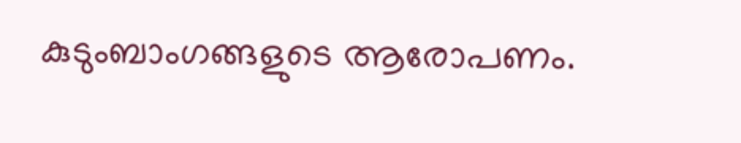കുടുംബാംഗങ്ങളുടെ ആരോപണം.